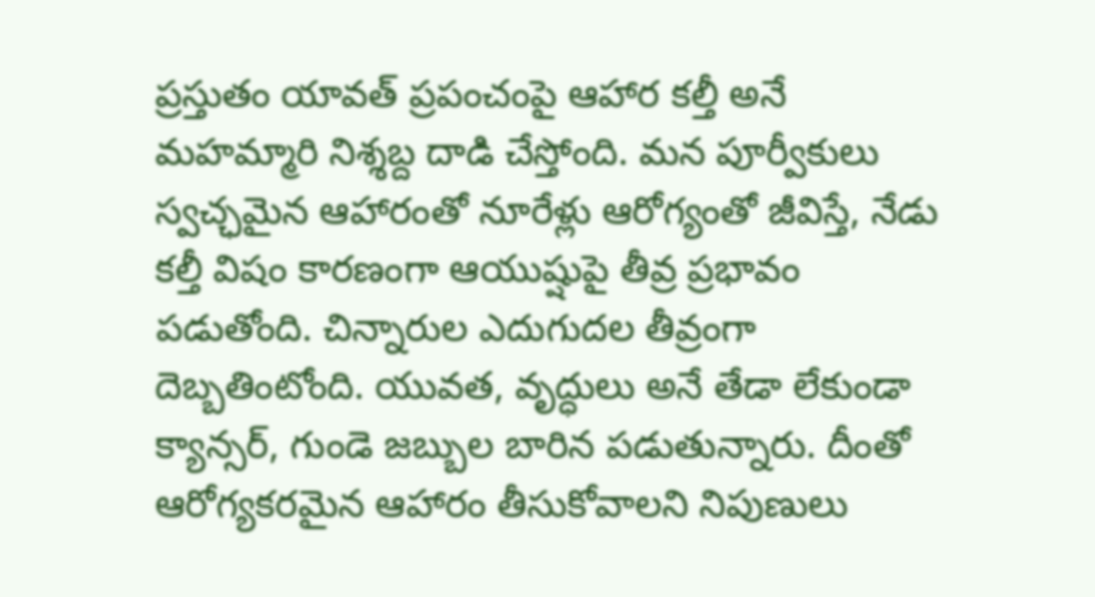ప్రస్తుతం యావత్ ప్రపంచంపై ఆహార కల్తీ అనే మహమ్మారి నిశ్శబ్ద దాడి చేస్తోంది. మన పూర్వీకులు స్వచ్ఛమైన ఆహారంతో నూరేళ్లు ఆరోగ్యంతో జీవిస్తే, నేడు కల్తీ విషం కారణంగా ఆయుష్షుపై తీవ్ర ప్రభావం పడుతోంది. చిన్నారుల ఎదుగుదల తీవ్రంగా దెబ్బతింటోంది. యువత, వృద్ధులు అనే తేడా లేకుండా క్యాన్సర్, గుండె జబ్బుల బారిన పడుతున్నారు. దీంతో ఆరోగ్యకరమైన ఆహారం తీసుకోవాలని నిపుణులు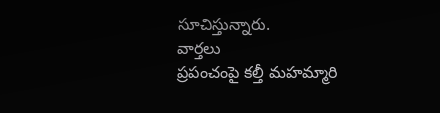సూచిస్తున్నారు.
వార్తలు
ప్రపంచంపై కల్తీ మహమ్మారి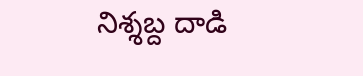నిశ్శబ్ద దాడి